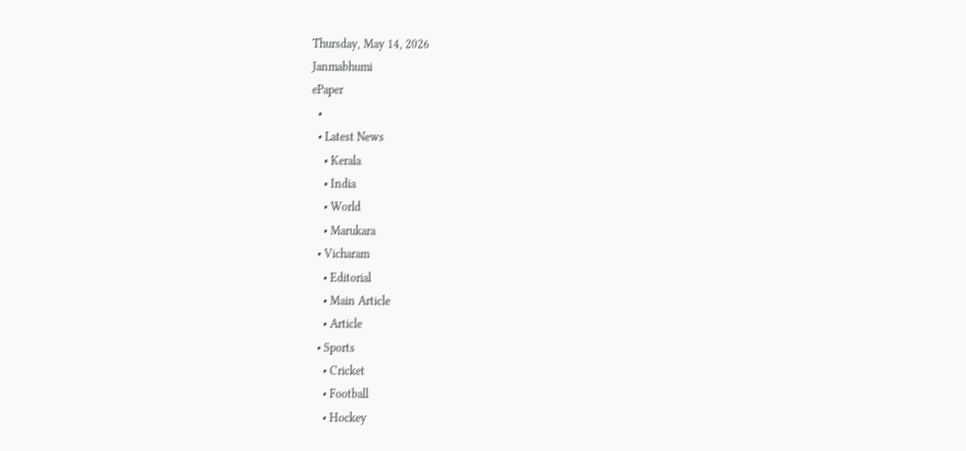Thursday, May 14, 2026
Janmabhumi
ePaper
  •
  • Latest News
    • Kerala
    • India
    • World
    • Marukara
  • Vicharam
    • Editorial
    • Main Article
    • Article
  • Sports
    • Cricket
    • Football
    • Hockey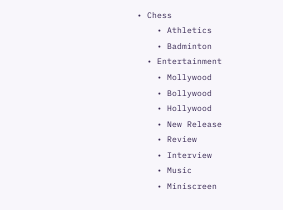• Chess
    • Athletics
    • Badminton
  • Entertainment
    • Mollywood
    • Bollywood
    • Hollywood
    • New Release
    • Review
    • Interview
    • Music
    • Miniscreen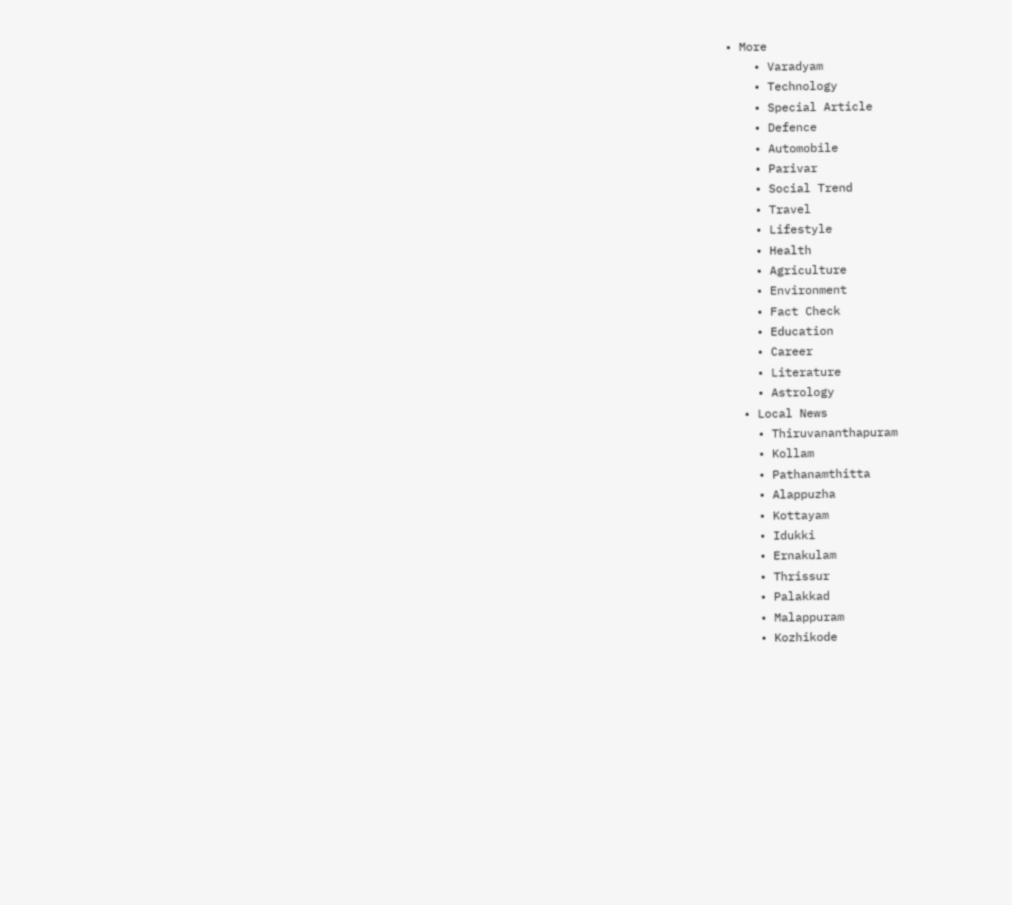• More
    • Varadyam
    • Technology
    • Special Article
    • Defence
    • Automobile
    • Parivar
    • Social Trend
    • Travel
    • Lifestyle
    • Health
    • Agriculture
    • Environment
    • Fact Check
    • Education
    • Career
    • Literature
    • Astrology
  • Local News
    • Thiruvananthapuram
    • Kollam
    • Pathanamthitta
    • Alappuzha
    • Kottayam
    • Idukki
    • Ernakulam
    • Thrissur
    • Palakkad
    • Malappuram
    • Kozhikode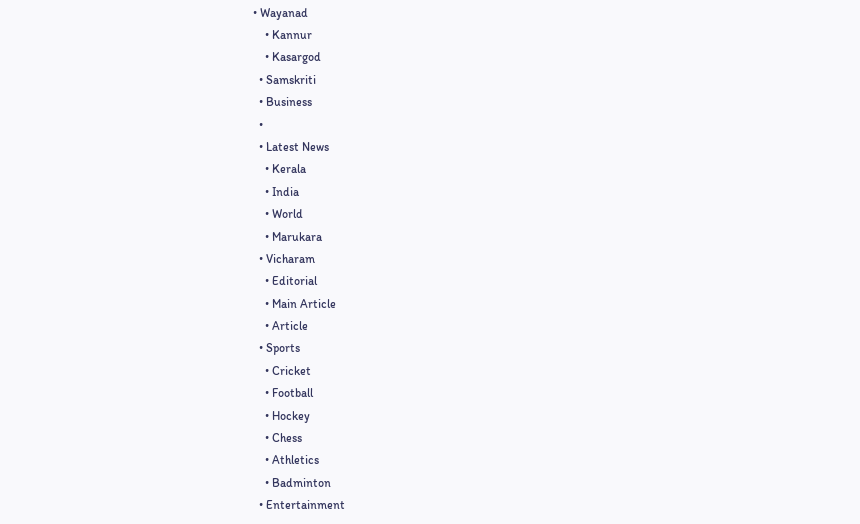• Wayanad
    • Kannur
    • Kasargod
  • Samskriti
  • Business
  •
  • Latest News
    • Kerala
    • India
    • World
    • Marukara
  • Vicharam
    • Editorial
    • Main Article
    • Article
  • Sports
    • Cricket
    • Football
    • Hockey
    • Chess
    • Athletics
    • Badminton
  • Entertainment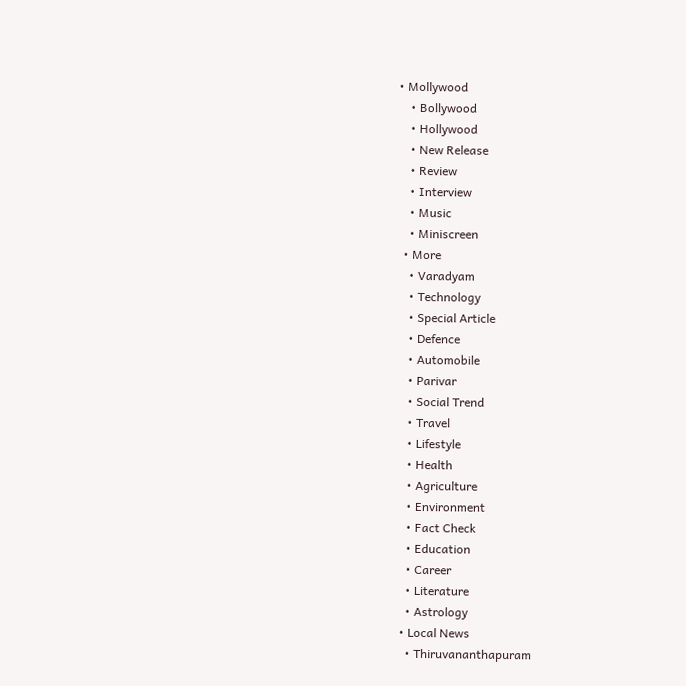• Mollywood
    • Bollywood
    • Hollywood
    • New Release
    • Review
    • Interview
    • Music
    • Miniscreen
  • More
    • Varadyam
    • Technology
    • Special Article
    • Defence
    • Automobile
    • Parivar
    • Social Trend
    • Travel
    • Lifestyle
    • Health
    • Agriculture
    • Environment
    • Fact Check
    • Education
    • Career
    • Literature
    • Astrology
  • Local News
    • Thiruvananthapuram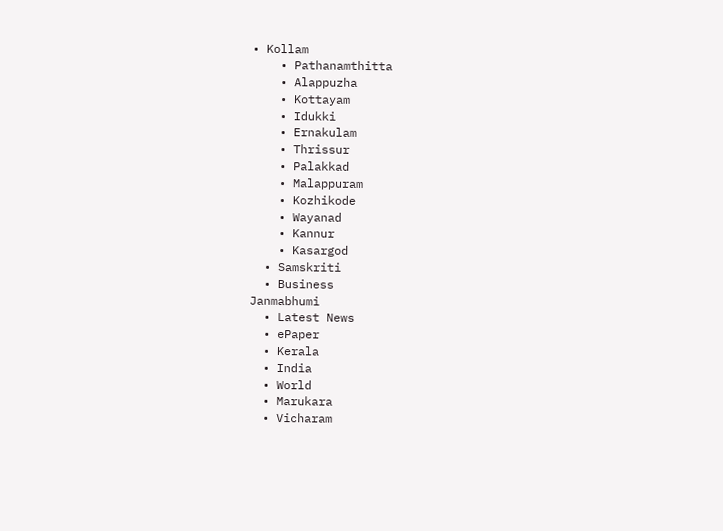• Kollam
    • Pathanamthitta
    • Alappuzha
    • Kottayam
    • Idukki
    • Ernakulam
    • Thrissur
    • Palakkad
    • Malappuram
    • Kozhikode
    • Wayanad
    • Kannur
    • Kasargod
  • Samskriti
  • Business
Janmabhumi
  • Latest News
  • ePaper
  • Kerala
  • India
  • World
  • Marukara
  • Vicharam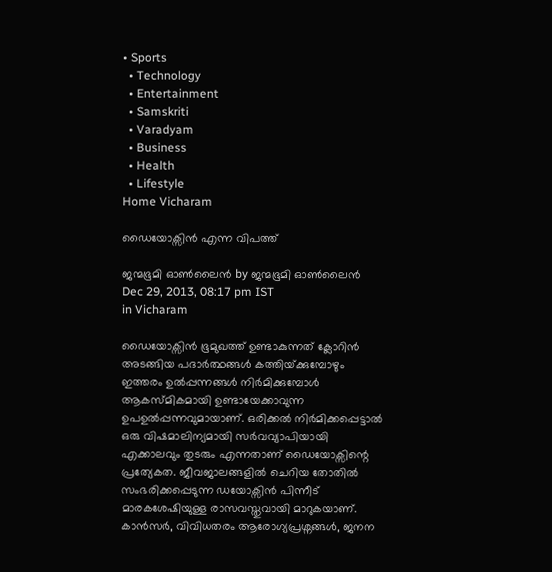• Sports
  • Technology
  • Entertainment
  • Samskriti
  • Varadyam
  • Business
  • Health
  • Lifestyle
Home Vicharam

ഡൈയോക്സിന്‍ എന്ന വിപത്ത്‌

ജന്മഭൂമി ഓണ്‍ലൈന്‍ by ജന്മഭൂമി ഓണ്‍ലൈന്‍
Dec 29, 2013, 08:17 pm IST
in Vicharam

ഡൈയോക്സിന്‍ ഭൂമുഖത്ത്‌ ഉണ്ടാകുന്നത്‌ ക്ലോറിന്‍ അടങ്ങിയ പദാര്‍ത്ഥങ്ങള്‍ കത്തിയ്‌ക്കുമ്പോഴും ഇത്തരം ഉല്‍പ്പന്നങ്ങള്‍ നിര്‍മിക്കുമ്പോള്‍ ആകസ്മികമായി ഉണ്ടായേക്കാവുന്ന ഉപഉല്‍പ്പന്നവുമായാണ്‌. ഒരിക്കല്‍ നിര്‍മിക്കപ്പെട്ടാല്‍ ഒരു വിഷമാലിന്യമായി സര്‍വവ്യാപിയായി എക്കാലവും തുടരും എന്നതാണ്‌ ഡൈയോക്സിന്റെ പ്രത്യേകത. ജീവജാലങ്ങളില്‍ ചെറിയ തോതില്‍ സംഭരിക്കപ്പെടുന്ന ഡയോക്സിന്‍ പിന്നീട്‌ മാരകശേഷിയുള്ള രാസവസ്തുവായി മാറുകയാണ്‌. കാന്‍സര്‍, വിവിധതരം ആരോഗ്യപ്രശ്നങ്ങള്‍, ജനന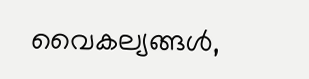വൈകല്യങ്ങള്‍,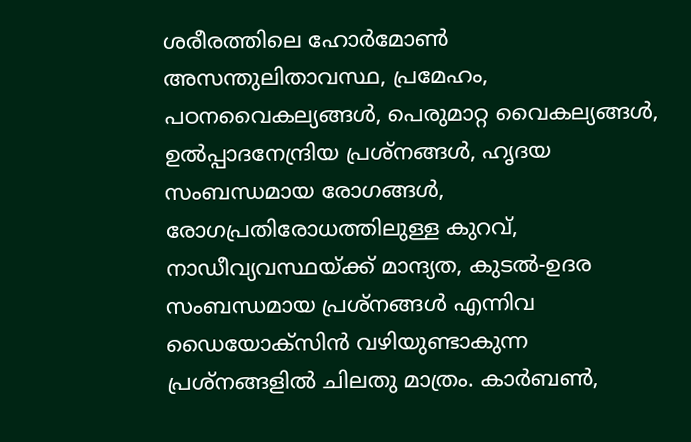ശരീരത്തിലെ ഹോര്‍മോണ്‍ അസന്തുലിതാവസ്ഥ, പ്രമേഹം, പഠനവൈകല്യങ്ങള്‍, പെരുമാറ്റ വൈകല്യങ്ങള്‍, ഉല്‍പ്പാദനേന്ദ്രിയ പ്രശ്നങ്ങള്‍, ഹൃദയ സംബന്ധമായ രോഗങ്ങള്‍, രോഗപ്രതിരോധത്തിലുള്ള കുറവ്‌, നാഡീവ്യവസ്ഥയ്‌ക്ക്‌ മാന്ദ്യത, കുടല്‍-ഉദര സംബന്ധമായ പ്രശ്നങ്ങള്‍ എന്നിവ ഡൈയോക്സിന്‍ വഴിയുണ്ടാകുന്ന പ്രശ്നങ്ങളില്‍ ചിലതു മാത്രം. കാര്‍ബണ്‍,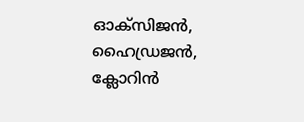ഓക്സിജന്‍, ഹൈഡ്രജന്‍, ക്ലോറിന്‍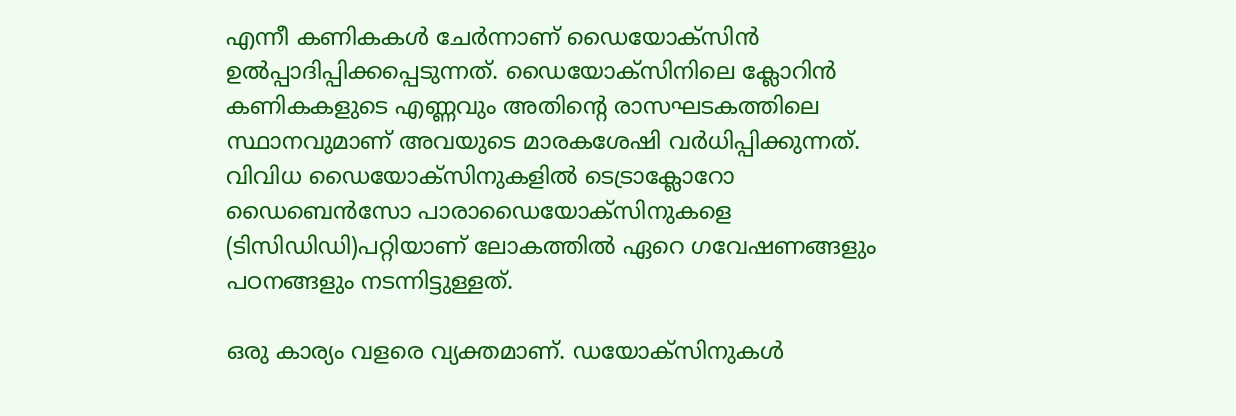എന്നീ കണികകള്‍ ചേര്‍ന്നാണ്‌ ഡൈയോക്സിന്‍ ഉല്‍പ്പാദിപ്പിക്കപ്പെടുന്നത്‌. ഡൈയോക്സിനിലെ ക്ലോറിന്‍ കണികകളുടെ എണ്ണവും അതിന്റെ രാസഘടകത്തിലെ സ്ഥാനവുമാണ്‌ അവയുടെ മാരകശേഷി വര്‍ധിപ്പിക്കുന്നത്‌. വിവിധ ഡൈയോക്സിനുകളില്‍ ടെട്രാക്ലോറോ ഡൈബെന്‍സോ പാരാഡൈയോക്സിനുകളെ (ടിസിഡിഡി)പറ്റിയാണ്‌ ലോകത്തില്‍ ഏറെ ഗവേഷണങ്ങളും പഠനങ്ങളും നടന്നിട്ടുള്ളത്‌.

ഒരു കാര്യം വളരെ വ്യക്തമാണ്‌. ഡയോക്സിനുകള്‍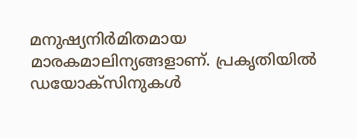മനുഷ്യനിര്‍മിതമായ മാരകമാലിന്യങ്ങളാണ്‌. പ്രകൃതിയില്‍ ഡയോക്സിനുകള്‍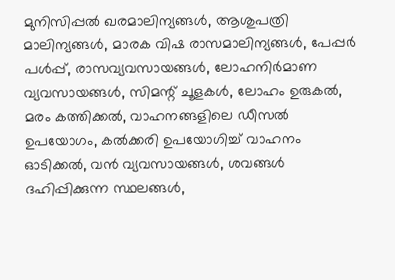മുനിസിപ്പല്‍ ഖരമാലിന്യങ്ങള്‍, ആശുപത്രി മാലിന്യങ്ങള്‍, മാരക വിഷ രാസമാലിന്യങ്ങള്‍, പേപ്പര്‍ പള്‍പ്പ്‌, രാസവ്യവസായങ്ങള്‍, ലോഹനിര്‍മാണ വ്യവസായങ്ങള്‍, സിമന്റ്‌ ചൂളകള്‍, ലോഹം ഉരുകല്‍, മരം കത്തിക്കല്‍, വാഹനങ്ങളിലെ ഡീസല്‍ ഉപയോഗം, കല്‍ക്കരി ഉപയോഗിച്ച്‌ വാഹനം ഓടിക്കല്‍, വന്‍ വ്യവസായങ്ങള്‍, ശവങ്ങള്‍ ദഹിപ്പിക്കുന്ന സ്ഥലങ്ങള്‍,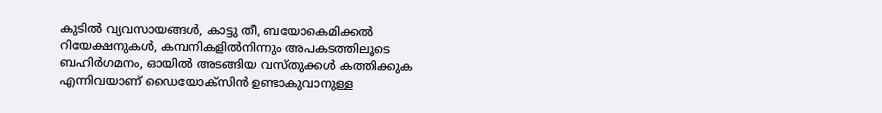കുടില്‍ വ്യവസായങ്ങള്‍, കാട്ടു തീ, ബയോകെമിക്കല്‍ റിയേക്ഷനുകള്‍, കമ്പനികളില്‍നിന്നും അപകടത്തിലൂടെ ബഹിര്‍ഗമനം, ഓയില്‍ അടങ്ങിയ വസ്തുക്കള്‍ കത്തിക്കുക എന്നിവയാണ്‌ ഡൈയോക്സിന്‍ ഉണ്ടാകുവാനുള്ള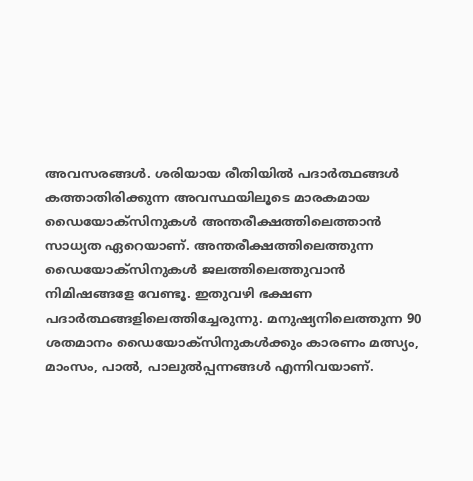അവസരങ്ങള്‍. ശരിയായ രീതിയില്‍ പദാര്‍ത്ഥങ്ങള്‍ കത്താതിരിക്കുന്ന അവസ്ഥയിലൂടെ മാരകമായ ഡൈയോക്സിനുകള്‍ അന്തരീക്ഷത്തിലെത്താന്‍ സാധ്യത ഏറെയാണ്‌. അന്തരീക്ഷത്തിലെത്തുന്ന ഡൈയോക്സിനുകള്‍ ജലത്തിലെത്തുവാന്‍ നിമിഷങ്ങളേ വേണ്ടൂ. ഇതുവഴി ഭക്ഷണ പദാര്‍ത്ഥങ്ങളിലെത്തിച്ചേരുന്നു. മനുഷ്യനിലെത്തുന്ന 90 ശതമാനം ഡൈയോക്സിനുകള്‍ക്കും കാരണം മത്സ്യം, മാംസം, പാല്‍, പാലുല്‍പ്പന്നങ്ങള്‍ എന്നിവയാണ്‌.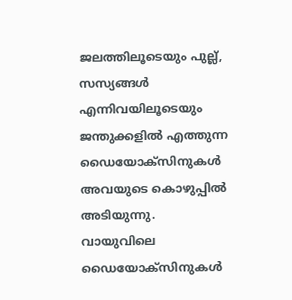ജലത്തിലൂടെയും പുല്ല്‌, സസ്യങ്ങള്‍ എന്നിവയിലൂടെയും ജന്തുക്കളില്‍ എത്തുന്ന ഡൈയോക്സിനുകള്‍ അവയുടെ കൊഴുപ്പില്‍ അടിയുന്നു. വായുവിലെ ഡൈയോക്സിനുകള്‍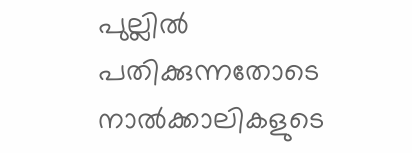പുല്ലില്‍ പതിക്കുന്നതോടെ നാല്‍ക്കാലികളുടെ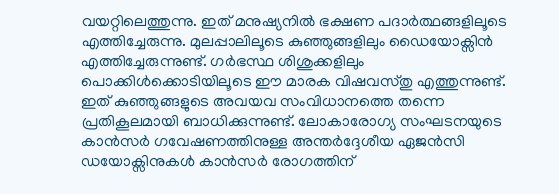വയറ്റിലെത്തുന്നു. ഇത്‌ മനുഷ്യനില്‍ ഭക്ഷണ പദാര്‍ത്ഥങ്ങളിലൂടെ എത്തിച്ചേരുന്നു. മുലപ്പാലിലൂടെ കുഞ്ഞുങ്ങളിലും ഡൈയോക്സിന്‍ എത്തിച്ചേരുന്നുണ്ട്‌. ഗര്‍ഭസ്ഥ ശിശുക്കളിലും പൊക്കിള്‍ക്കൊടിയിലൂടെ ഈ മാരക വിഷവസ്തു എത്തുന്നുണ്ട്‌. ഇത്‌ കുഞ്ഞുങ്ങളുടെ അവയവ സംവിധാനത്തെ തന്നെ പ്രതികൂലമായി ബാധിക്കുന്നുണ്ട്‌. ലോകാരോഗ്യ സംഘടനയുടെ കാന്‍സര്‍ ഗവേഷണത്തിനുള്ള അന്തര്‍ദ്ദേശീയ ഏജന്‍സി ഡയോക്സിനുകള്‍ കാന്‍സര്‍ രോഗത്തിന്‌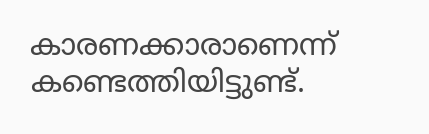കാരണക്കാരാണെന്ന്‌ കണ്ടെത്തിയിട്ടുണ്ട്‌.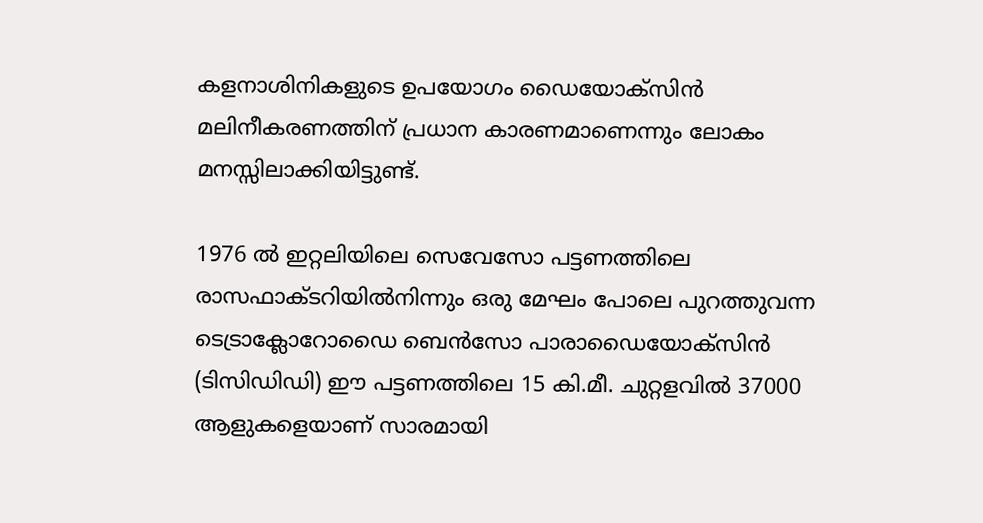കളനാശിനികളുടെ ഉപയോഗം ഡൈയോക്സിന്‍ മലിനീകരണത്തിന്‌ പ്രധാന കാരണമാണെന്നും ലോകം മനസ്സിലാക്കിയിട്ടുണ്ട്‌.

1976 ല്‍ ഇറ്റലിയിലെ സെവേസോ പട്ടണത്തിലെ രാസഫാക്ടറിയില്‍നിന്നും ഒരു മേഘം പോലെ പുറത്തുവന്ന ടെട്രാക്ലോറോഡൈ ബെന്‍സോ പാരാഡൈയോക്സിന്‍ (ടിസിഡിഡി) ഈ പട്ടണത്തിലെ 15 കി.മീ. ചുറ്റളവില്‍ 37000 ആളുകളെയാണ്‌ സാരമായി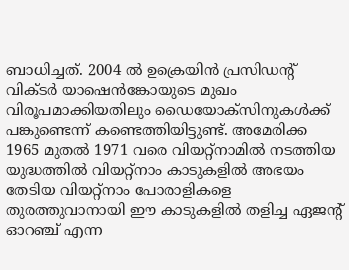ബാധിച്ചത്‌. 2004 ല്‍ ഉക്രെയിന്‍ പ്രസിഡന്റ്‌ വിക്ടര്‍ യാഷെന്‍ങ്കോയുടെ മുഖം വിരൂപമാക്കിയതിലും ഡൈയോക്സിനുകള്‍ക്ക്‌ പങ്കുണ്ടെന്ന്‌ കണ്ടെത്തിയിട്ടുണ്ട്‌. അമേരിക്ക 1965 മുതല്‍ 1971 വരെ വിയറ്റ്നാമില്‍ നടത്തിയ യുദ്ധത്തില്‍ വിയറ്റ്നാം കാടുകളില്‍ അഭയം തേടിയ വിയറ്റ്നാം പോരാളികളെ തുരത്തുവാനായി ഈ കാടുകളില്‍ തളിച്ച ഏജന്റ്‌ ഓറഞ്ച്‌ എന്ന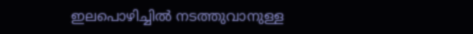ഇലപൊഴിച്ചില്‍ നടത്തുവാനുള്ള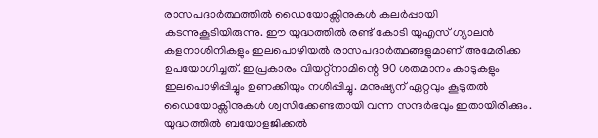രാസപദാര്‍ത്ഥത്തില്‍ ഡൈയോക്സിനുകള്‍ കലര്‍പ്പായി കടന്നുകൂടിയിരുന്നു. ഈ യുദ്ധത്തില്‍ രണ്ട്‌ കോടി യുഎസ്‌ ഗ്യാലന്‍ കളനാശിനികളും ഇലപൊഴിയല്‍ രാസപദാര്‍ത്ഥങ്ങളുമാണ്‌ അമേരിക്ക ഉപയോഗിച്ചത്‌. ഇപ്രകാരം വിയറ്റ്നാമിന്റെ 90 ശതമാനം കാടുകളും ഇലപൊഴിപ്പിച്ചും ഉണക്കിയും നശിപ്പിച്ചു. മനുഷ്യന്‌ ഏറ്റവും കൂടുതല്‍ ഡൈയോക്സിനുകള്‍ ശ്വസിക്കേണ്ടതായി വന്ന സന്ദര്‍ഭവും ഇതായിരിക്കും. യുദ്ധത്തില്‍ ബയോളജിക്കല്‍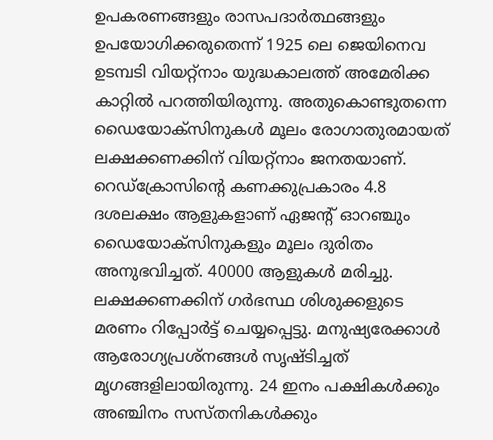ഉപകരണങ്ങളും രാസപദാര്‍ത്ഥങ്ങളും ഉപയോഗിക്കരുതെന്ന്‌ 1925 ലെ ജെയിനെവ ഉടമ്പടി വിയറ്റ്നാം യുദ്ധകാലത്ത്‌ അമേരിക്ക കാറ്റില്‍ പറത്തിയിരുന്നു. അതുകൊണ്ടുതന്നെ ഡൈയോക്സിനുകള്‍ മൂലം രോഗാതുരമായത്‌ ലക്ഷക്കണക്കിന്‌ വിയറ്റ്നാം ജനതയാണ്‌. റെഡ്ക്രോസിന്റെ കണക്കുപ്രകാരം 4.8 ദശലക്ഷം ആളുകളാണ്‌ ഏജന്റ്‌ ഓറഞ്ചും ഡൈയോക്സിനുകളും മൂലം ദുരിതം അനുഭവിച്ചത്‌. 40000 ആളുകള്‍ മരിച്ചു. ലക്ഷക്കണക്കിന്‌ ഗര്‍ഭസ്ഥ ശിശുക്കളുടെ മരണം റിപ്പോര്‍ട്ട്‌ ചെയ്യപ്പെട്ടു. മനുഷ്യരേക്കാള്‍ ആരോഗ്യപ്രശ്നങ്ങള്‍ സൃഷ്ടിച്ചത്‌ മൃഗങ്ങളിലായിരുന്നു. 24 ഇനം പക്ഷികള്‍ക്കും അഞ്ചിനം സസ്തനികള്‍ക്കും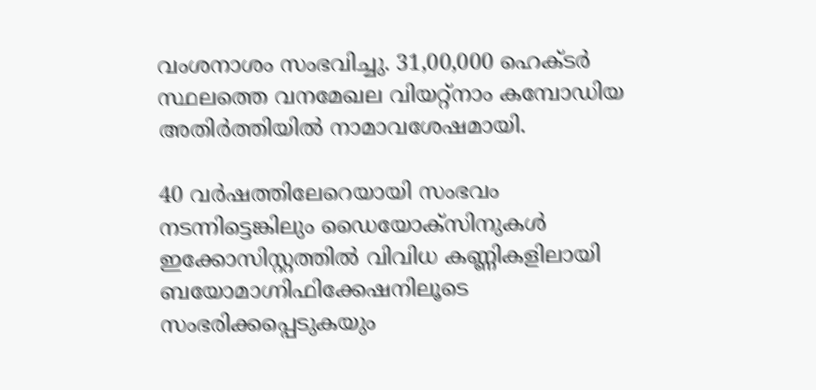വംശനാശം സംഭവിച്ചു. 31,00,000 ഹെക്ടര്‍ സ്ഥലത്തെ വനമേഖല വിയറ്റ്നാം കമ്പോഡിയ അതിര്‍ത്തിയില്‍ നാമാവശേഷമായി.

40 വര്‍ഷത്തിലേറെയായി സംഭവം നടന്നിട്ടെങ്കിലും ഡൈയോക്സിനുകള്‍ ഇക്കോസിസ്റ്റത്തില്‍ വിവിധ കണ്ണികളിലായി ബയോമാഗ്നിഫിക്കേഷനിലൂടെ സംഭരിക്കപ്പെടുകയും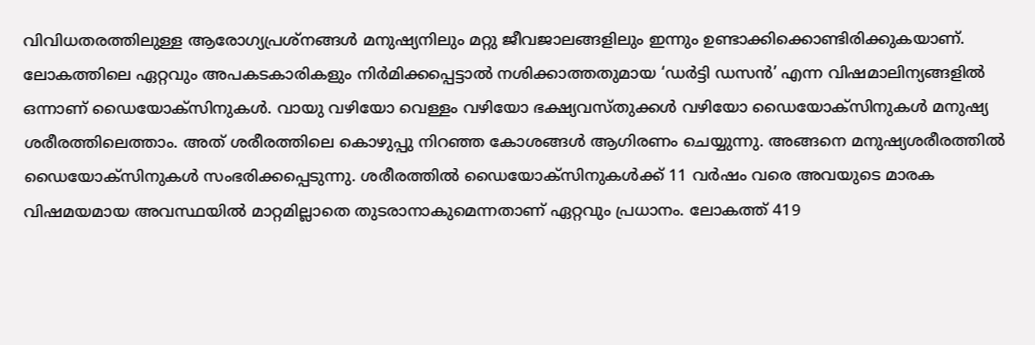വിവിധതരത്തിലുള്ള ആരോഗ്യപ്രശ്നങ്ങള്‍ മനുഷ്യനിലും മറ്റു ജീവജാലങ്ങളിലും ഇന്നും ഉണ്ടാക്കിക്കൊണ്ടിരിക്കുകയാണ്‌. ലോകത്തിലെ ഏറ്റവും അപകടകാരികളും നിര്‍മിക്കപ്പെട്ടാല്‍ നശിക്കാത്തതുമായ ‘ഡര്‍ട്ടി ഡസന്‍’ എന്ന വിഷമാലിന്യങ്ങളില്‍ ഒന്നാണ്‌ ഡൈയോക്സിനുകള്‍. വായു വഴിയോ വെള്ളം വഴിയോ ഭക്ഷ്യവസ്തുക്കള്‍ വഴിയോ ഡൈയോക്സിനുകള്‍ മനുഷ്യ ശരീരത്തിലെത്താം. അത്‌ ശരീരത്തിലെ കൊഴുപ്പു നിറഞ്ഞ കോശങ്ങള്‍ ആഗിരണം ചെയ്യുന്നു. അങ്ങനെ മനുഷ്യശരീരത്തില്‍ ഡൈയോക്സിനുകള്‍ സംഭരിക്കപ്പെടുന്നു. ശരീരത്തില്‍ ഡൈയോക്സിനുകള്‍ക്ക്‌ 11 വര്‍ഷം വരെ അവയുടെ മാരക വിഷമയമായ അവസ്ഥയില്‍ മാറ്റമില്ലാതെ തുടരാനാകുമെന്നതാണ്‌ ഏറ്റവും പ്രധാനം. ലോകത്ത്‌ 419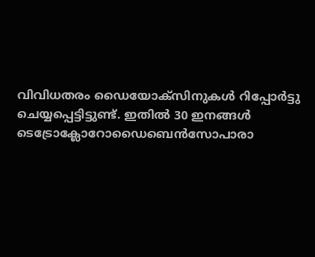വിവിധതരം ഡൈയോക്സിനുകള്‍ റിപ്പോര്‍ട്ടു ചെയ്യപ്പെട്ടിട്ടുണ്ട്‌. ഇതില്‍ 30 ഇനങ്ങള്‍ ടെട്രോക്ലോറോഡൈബെന്‍സോപാരാ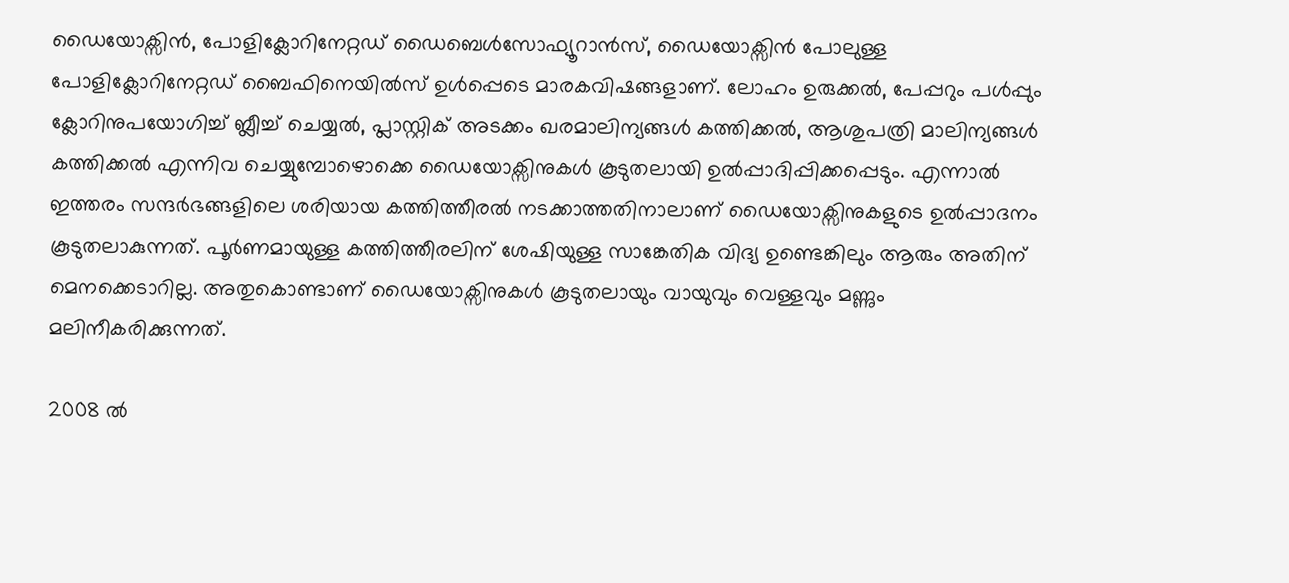ഡൈയോക്സിന്‍, പോളിക്ലോറിനേറ്റഡ്‌ ഡൈബെള്‍സോഫ്യൂറാന്‍സ്‌, ഡൈയോക്സിന്‍ പോലുള്ള പോളിക്ലോറിനേറ്റഡ്‌ ബൈഫിനെയില്‍സ്‌ ഉള്‍പ്പെടെ മാരകവിഷങ്ങളാണ്‌. ലോഹം ഉരുക്കല്‍, പേപ്പറും പള്‍പ്പും ക്ലോറിനുപയോഗിച്ച്‌ ബ്ലീച്ച്‌ ചെയ്യല്‍, പ്ലാസ്റ്റിക്‌ അടക്കം ഖരമാലിന്യങ്ങള്‍ കത്തിക്കല്‍, ആശുപത്രി മാലിന്യങ്ങള്‍ കത്തിക്കല്‍ എന്നിവ ചെയ്യുമ്പോഴൊക്കെ ഡൈയോക്സിനുകള്‍ കൂടുതലായി ഉല്‍പ്പാദിപ്പിക്കപ്പെടും. എന്നാല്‍ ഇത്തരം സന്ദര്‍ഭങ്ങളിലെ ശരിയായ കത്തിത്തീരല്‍ നടക്കാത്തതിനാലാണ്‌ ഡൈയോക്സിനുകളുടെ ഉല്‍പ്പാദനം കൂടുതലാകുന്നത്‌. പൂര്‍ണമായുള്ള കത്തിത്തീരലിന്‌ ശേഷിയുള്ള സാങ്കേതിക വിദ്യ ഉണ്ടെങ്കിലും ആരും അതിന്‌ മെനക്കെടാറില്ല. അതുകൊണ്ടാണ്‌ ഡൈയോക്സിനുകള്‍ കൂടുതലായും വായുവും വെള്ളവും മണ്ണും മലിനീകരിക്കുന്നത്‌.

2008 ല്‍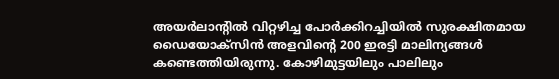അയര്‍ലാന്റില്‍ വിറ്റഴിച്ച പോര്‍ക്കിറച്ചിയില്‍ സുരക്ഷിതമായ ഡൈയോക്സിന്‍ അളവിന്റെ 200 ഇരട്ടി മാലിന്യങ്ങള്‍ കണ്ടെത്തിയിരുന്നു. കോഴിമുട്ടയിലും പാലിലും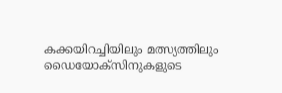കക്കയിറച്ചിയിലും മത്സ്യത്തിലും ഡൈയോക്സിനുകളുടെ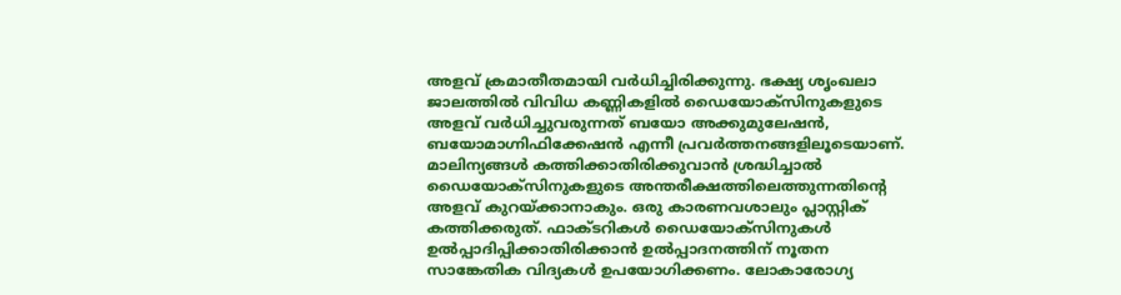അളവ്‌ ക്രമാതീതമായി വര്‍ധിച്ചിരിക്കുന്നു. ഭക്ഷ്യ ശൃംഖലാ ജാലത്തില്‍ വിവിധ കണ്ണികളില്‍ ഡൈയോക്സിനുകളുടെ അളവ്‌ വര്‍ധിച്ചുവരുന്നത്‌ ബയോ അക്കുമുലേഷന്‍, ബയോമാഗ്നിഫിക്കേഷന്‍ എന്നീ പ്രവര്‍ത്തനങ്ങളിലൂടെയാണ്‌. മാലിന്യങ്ങള്‍ കത്തിക്കാതിരിക്കുവാന്‍ ശ്രദ്ധിച്ചാല്‍ ഡൈയോക്സിനുകളുടെ അന്തരീക്ഷത്തിലെത്തുന്നതിന്റെ അളവ്‌ കുറയ്‌ക്കാനാകും. ഒരു കാരണവശാലും പ്ലാസ്റ്റിക്‌ കത്തിക്കരുത്‌. ഫാക്ടറികള്‍ ഡൈയോക്സിനുകള്‍ ഉല്‍പ്പാദിപ്പിക്കാതിരിക്കാന്‍ ഉല്‍പ്പാദനത്തിന്‌ നൂതന സാങ്കേതിക വിദ്യകള്‍ ഉപയോഗിക്കണം. ലോകാരോഗ്യ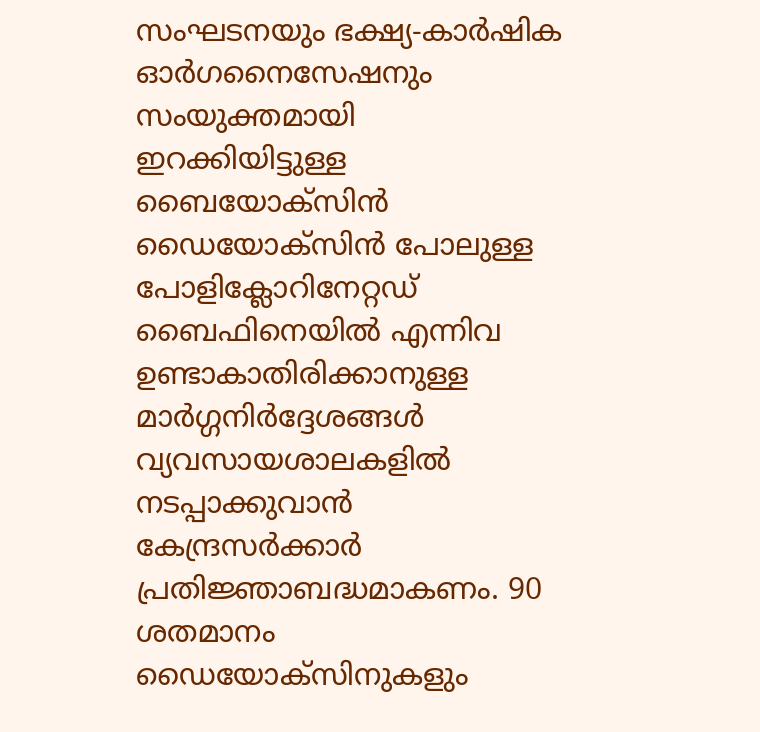സംഘടനയും ഭക്ഷ്യ-കാര്‍ഷിക ഓര്‍ഗനൈസേഷനും സംയുക്തമായി ഇറക്കിയിട്ടുള്ള ബൈയോക്സിന്‍ ഡൈയോക്സിന്‍ പോലുള്ള പോളിക്ലോറിനേറ്റഡ്‌ ബൈഫിനെയില്‍ എന്നിവ ഉണ്ടാകാതിരിക്കാനുള്ള മാര്‍ഗ്ഗനിര്‍ദ്ദേശങ്ങള്‍ വ്യവസായശാലകളില്‍ നടപ്പാക്കുവാന്‍ കേന്ദ്രസര്‍ക്കാര്‍ പ്രതിജ്ഞാബദ്ധമാകണം. 90 ശതമാനം ഡൈയോക്സിനുകളും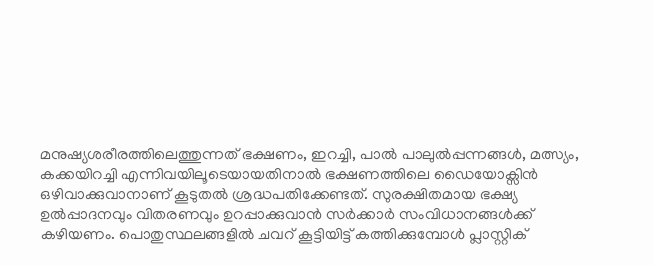മനുഷ്യശരീരത്തിലെത്തുന്നത്‌ ഭക്ഷണം, ഇറച്ചി, പാല്‍ പാലുല്‍പ്പന്നങ്ങള്‍, മത്സ്യം, കക്കയിറച്ചി എന്നിവയിലൂടെയായതിനാല്‍ ഭക്ഷണത്തിലെ ഡൈയോക്സിന്‍ ഒഴിവാക്കുവാനാണ്‌ കൂടുതല്‍ ശ്രദ്ധപതിക്കേണ്ടത്‌. സുരക്ഷിതമായ ഭക്ഷ്യ ഉല്‍പ്പാദനവും വിതരണവും ഉറപ്പാക്കുവാന്‍ സര്‍ക്കാര്‍ സംവിധാനങ്ങള്‍ക്ക്‌ കഴിയണം. പൊതുസ്ഥലങ്ങളില്‍ ചവറ്‌ കൂട്ടിയിട്ട്‌ കത്തിക്കുമ്പോള്‍ പ്ലാസ്റ്റിക്‌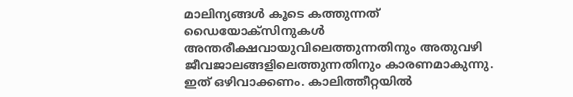മാലിന്യങ്ങള്‍ കൂടെ കത്തുന്നത്‌ ഡൈയോക്സിനുകള്‍ അന്തരീക്ഷവായുവിലെത്തുന്നതിനും അതുവഴി ജീവജാലങ്ങളിലെത്തുന്നതിനും കാരണമാകുന്നു. ഇത്‌ ഒഴിവാക്കണം. കാലിത്തീറ്റയില്‍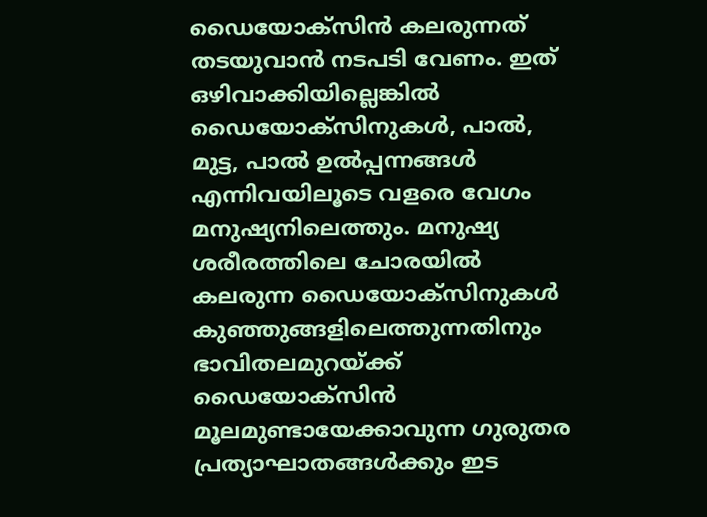ഡൈയോക്സിന്‍ കലരുന്നത്‌ തടയുവാന്‍ നടപടി വേണം. ഇത്‌ ഒഴിവാക്കിയില്ലെങ്കില്‍ ഡൈയോക്സിനുകള്‍, പാല്‍, മുട്ട, പാല്‍ ഉല്‍പ്പന്നങ്ങള്‍ എന്നിവയിലൂടെ വളരെ വേഗം മനുഷ്യനിലെത്തും. മനുഷ്യ ശരീരത്തിലെ ചോരയില്‍ കലരുന്ന ഡൈയോക്സിനുകള്‍ കുഞ്ഞുങ്ങളിലെത്തുന്നതിനും ഭാവിതലമുറയ്‌ക്ക്‌ ഡൈയോക്സിന്‍ മൂലമുണ്ടായേക്കാവുന്ന ഗുരുതര പ്രത്യാഘാതങ്ങള്‍ക്കും ഇട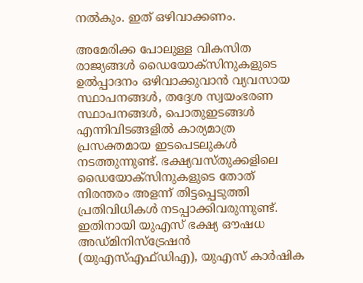നല്‍കും. ഇത്‌ ഒഴിവാക്കണം.

അമേരിക്ക പോലുള്ള വികസിത രാജ്യങ്ങള്‍ ഡൈയോക്സിനുകളുടെ ഉല്‍പ്പാദനം ഒഴിവാക്കുവാന്‍ വ്യവസായ സ്ഥാപനങ്ങള്‍, തദ്ദേശ സ്വയംഭരണ സ്ഥാപനങ്ങള്‍, പൊതുഇടങ്ങള്‍ എന്നിവിടങ്ങളില്‍ കാര്യമാത്ര പ്രസക്തമായ ഇടപെടലുകള്‍ നടത്തുന്നുണ്ട്‌. ഭക്ഷ്യവസ്തുക്കളിലെ ഡൈയോക്സിനുകളുടെ തോത്‌ നിരന്തരം അളന്ന്‌ തിട്ടപ്പെടുത്തി പ്രതിവിധികള്‍ നടപ്പാക്കിവരുന്നുണ്ട്‌. ഇതിനായി യുഎസ്‌ ഭക്ഷ്യ ഔഷധ അഡ്മിനിസ്ട്രേഷന്‍ (യുഎസ്‌എഫ്ഡിഎ), യുഎസ്‌ കാര്‍ഷിക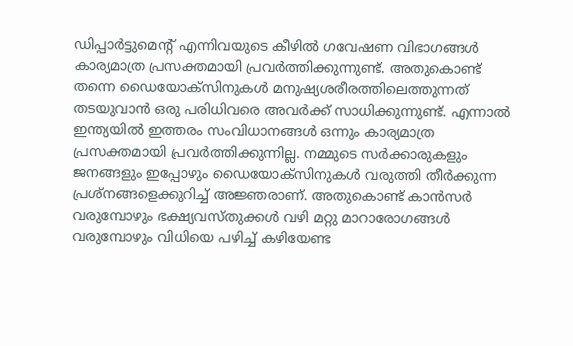ഡിപ്പാര്‍ട്ടുമെന്റ്‌ എന്നിവയുടെ കീഴില്‍ ഗവേഷണ വിഭാഗങ്ങള്‍ കാര്യമാത്ര പ്രസക്തമായി പ്രവര്‍ത്തിക്കുന്നുണ്ട്‌. അതുകൊണ്ട്‌ തന്നെ ഡൈയോക്സിനുകള്‍ മനുഷ്യശരീരത്തിലെത്തുന്നത്‌ തടയുവാന്‍ ഒരു പരിധിവരെ അവര്‍ക്ക്‌ സാധിക്കുന്നുണ്ട്‌. എന്നാല്‍ ഇന്ത്യയില്‍ ഇത്തരം സംവിധാനങ്ങള്‍ ഒന്നും കാര്യമാത്ര പ്രസക്തമായി പ്രവര്‍ത്തിക്കുന്നില്ല. നമ്മുടെ സര്‍ക്കാരുകളും ജനങ്ങളും ഇപ്പോഴും ഡൈയോക്സിനുകള്‍ വരുത്തി തീര്‍ക്കുന്ന പ്രശ്നങ്ങളെക്കുറിച്ച്‌ അജ്ഞരാണ്‌. അതുകൊണ്ട്‌ കാന്‍സര്‍ വരുമ്പോഴും ഭക്ഷ്യവസ്തുക്കള്‍ വഴി മറ്റു മാറാരോഗങ്ങള്‍ വരുമ്പോഴും വിധിയെ പഴിച്ച്‌ കഴിയേണ്ട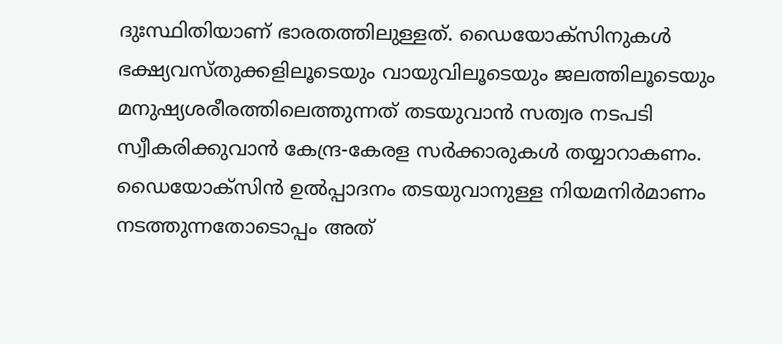ദുഃസ്ഥിതിയാണ്‌ ഭാരതത്തിലുള്ളത്‌. ഡൈയോക്സിനുകള്‍ ഭക്ഷ്യവസ്തുക്കളിലൂടെയും വായുവിലൂടെയും ജലത്തിലൂടെയും മനുഷ്യശരീരത്തിലെത്തുന്നത്‌ തടയുവാന്‍ സത്വര നടപടി സ്വീകരിക്കുവാന്‍ കേന്ദ്ര-കേരള സര്‍ക്കാരുകള്‍ തയ്യാറാകണം. ഡൈയോക്സിന്‍ ഉല്‍പ്പാദനം തടയുവാനുള്ള നിയമനിര്‍മാണം നടത്തുന്നതോടൊപ്പം അത്‌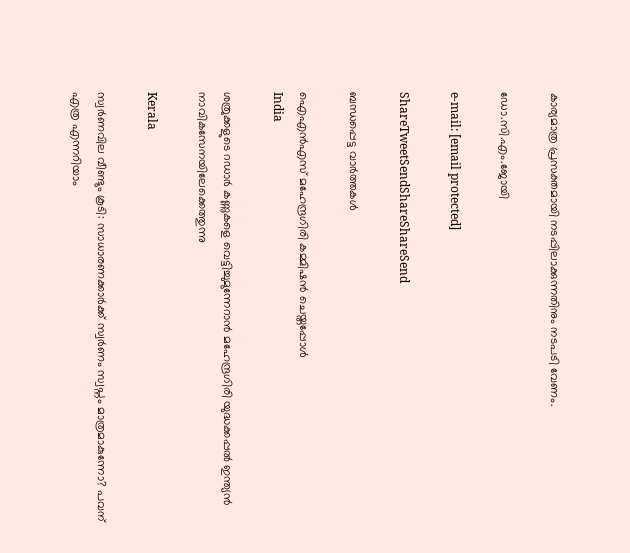കാര്യമാത്ര പ്രസക്തമായി നടപ്പിലാക്കുന്നതിനും നടപടി വേണം.

ഡോ.സി.എം.ജോയി

e-mail: [email protected]

ShareTweetSendShareShareSend

ബന്ധപ്പെട്ട വാര്‍ത്തകള്‍

ഐഎന്‍എസ് മഹേന്ദ്രഗിരി കമ്മിഷന്‍ ചെയ്തപ്പോള്‍
India

ശത്രുക്കളുടെ റഡാർ കണ്ണുകളെ വെട്ടിച്ചുമുന്നേറാൻ മഹേന്ദ്രഗിരി യുദ്ധക്കപ്പൽ ഇന്ത്യൻ നാവികസേനയിലേക്കെത്തുന്നു

Kerala

സ്വർണവില വീണ്ടും കൂടി: സാധാരണക്കാർക്ക് സ്വർണം സ്വപ്നം മാത്രമാകുന്നോ? പവന് എത്ര എന്നറിയാം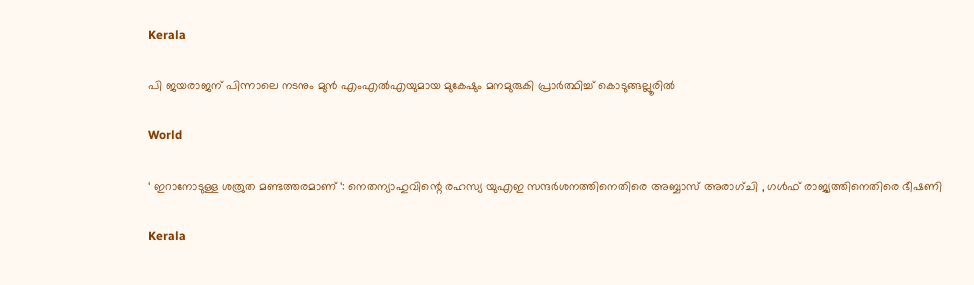Kerala

പി ജയരാജന് പിന്നാലെ നടനും മുൻ എംഎൽഎയുമായ മുകേഷും മനമുരുകി പ്രാർത്ഥിച്ച് കൊടുങ്ങല്ലൂരിൽ

World

‘ ഇറാനോടുള്ള ശത്രുത മണ്ടത്തരമാണ് ‘: നെതന്യാഹുവിന്റെ രഹസ്യ യുഎഇ സന്ദർശനത്തിനെതിരെ അബ്ബാസ് അരാഗ്ചി , ഗൾഫ് രാജ്യത്തിനെതിരെ ഭീഷണി

Kerala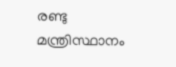രണ്ടു മന്ത്രിസ്ഥാനം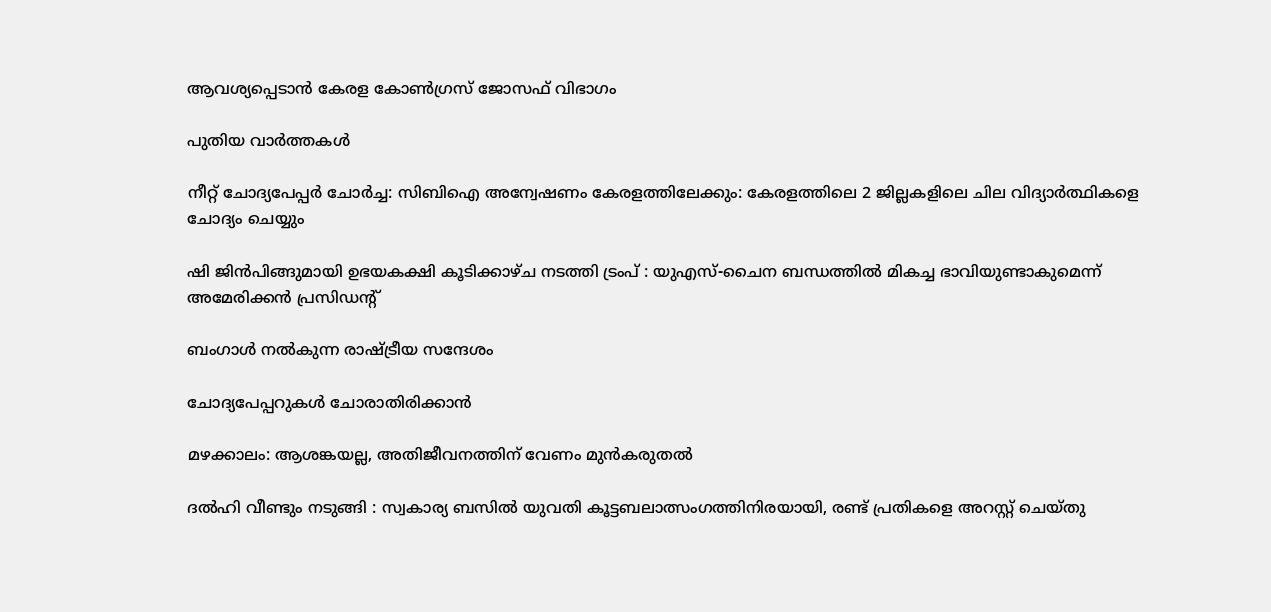ആവശ്യപ്പെടാൻ കേരള കോൺഗ്രസ് ജോസഫ് വിഭാഗം

പുതിയ വാര്‍ത്തകള്‍

നീറ്റ് ചോദ്യപേപ്പർ ചോർച്ച: സിബിഐ അന്വേഷണം കേരളത്തിലേക്കും: കേരളത്തിലെ 2 ജില്ലകളിലെ ചില വിദ്യാർത്ഥികളെ ചോദ്യം ചെയ്യും

ഷി ജിൻപിങ്ങുമായി ഉഭയകക്ഷി കൂടിക്കാഴ്ച നടത്തി ട്രംപ് : യുഎസ്-ചൈന ബന്ധത്തിൽ മികച്ച ഭാവിയുണ്ടാകുമെന്ന് അമേരിക്കൻ പ്രസിഡൻ്റ്

ബംഗാള്‍ നല്‍കുന്ന രാഷ്‌ട്രീയ സന്ദേശം

ചോദ്യപേപ്പറുകള്‍ ചോരാതിരിക്കാന്‍

മഴക്കാലം: ആശങ്കയല്ല, അതിജീവനത്തിന് വേണം മുന്‍കരുതല്‍

ദൽഹി വീണ്ടും നടുങ്ങി : സ്വകാര്യ ബസിൽ യുവതി കൂട്ടബലാത്സംഗത്തിനിരയായി, രണ്ട് പ്രതികളെ അറസ്റ്റ് ചെയ്തു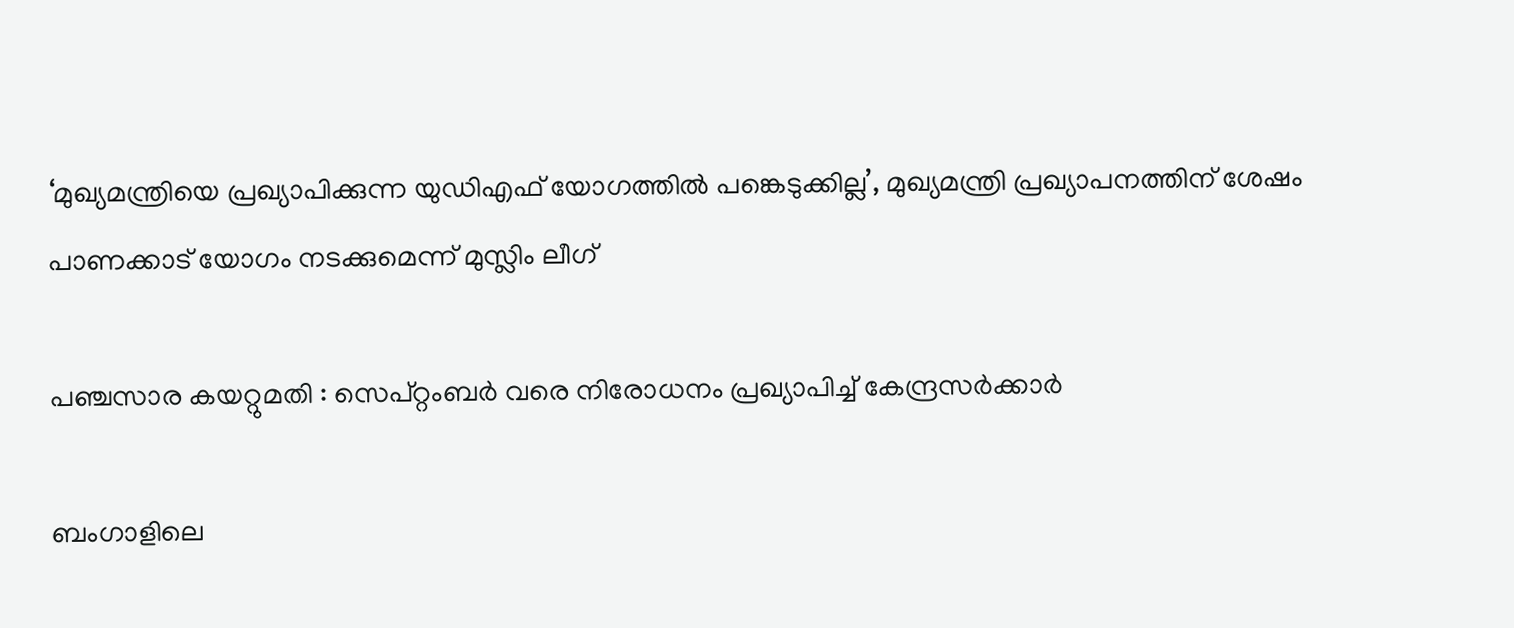‘മുഖ്യമന്ത്രിയെ പ്രഖ്യാപിക്കുന്ന യുഡിഎഫ് യോഗത്തിൽ പങ്കെടുക്കില്ല’, മുഖ്യമന്ത്രി പ്രഖ്യാപനത്തിന് ശേഷം പാണക്കാട് യോഗം നടക്കുമെന്ന് മുസ്ലിം ലീഗ്

പഞ്ചസാര കയറ്റുമതി : സെപ്റ്റംബർ വരെ നിരോധനം പ്രഖ്യാപിച്ച് കേന്ദ്രസർക്കാർ

ബംഗാളിലെ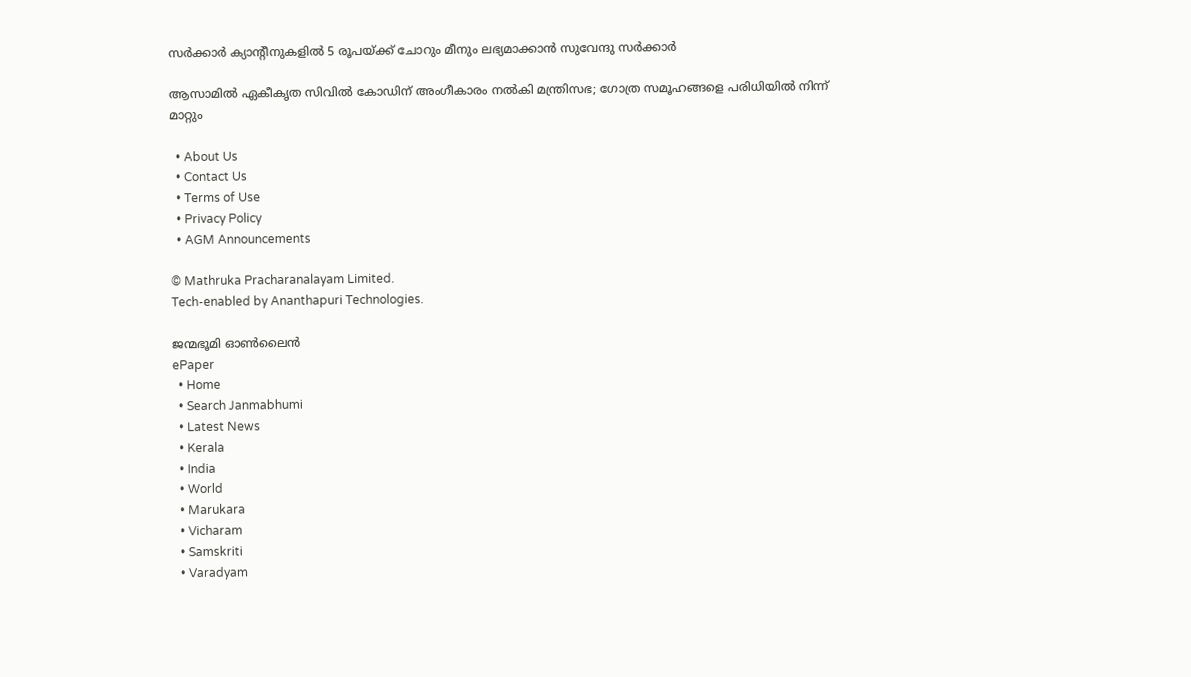സർക്കാർ ക്യാന്റീനുകളിൽ 5 രൂപയ്‌ക്ക് ചോറും മീനും ലഭ്യമാക്കാൻ സുവേന്ദു സർക്കാർ

ആസാമിൽ ഏകീകൃത സിവിൽ കോഡിന് അംഗീകാരം നൽകി മന്ത്രിസഭ; ഗോത്ര സമൂഹങ്ങളെ പരിധിയിൽ നിന്ന് മാറ്റും

  • About Us
  • Contact Us
  • Terms of Use
  • Privacy Policy
  • AGM Announcements

© Mathruka Pracharanalayam Limited.
Tech-enabled by Ananthapuri Technologies.

ജന്മഭൂമി ഓണ്‍ലൈന്‍
ePaper
  • Home
  • Search Janmabhumi
  • Latest News
  • Kerala
  • India
  • World
  • Marukara
  • Vicharam
  • Samskriti
  • Varadyam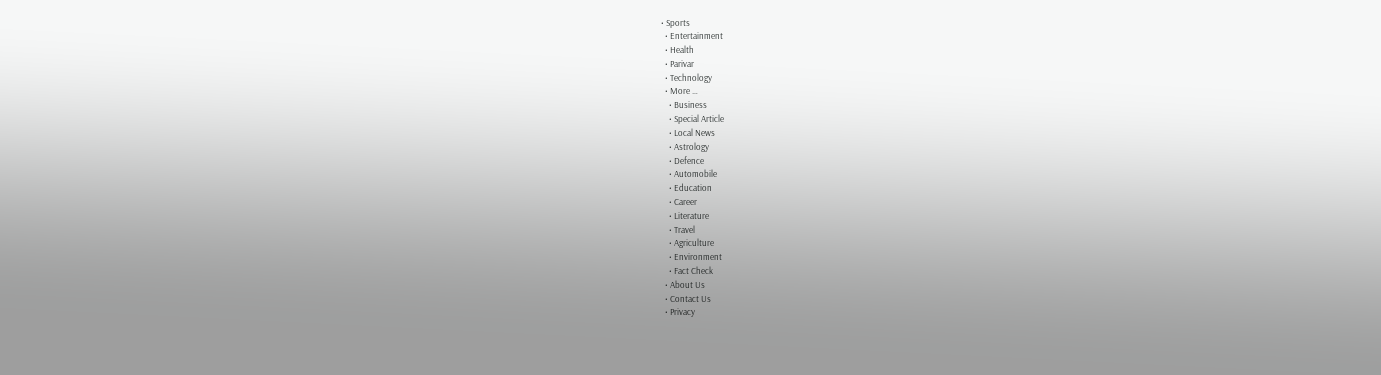• Sports
  • Entertainment
  • Health
  • Parivar
  • Technology
  • More …
    • Business
    • Special Article
    • Local News
    • Astrology
    • Defence
    • Automobile
    • Education
    • Career
    • Literature
    • Travel
    • Agriculture
    • Environment
    • Fact Check
  • About Us
  • Contact Us
  • Privacy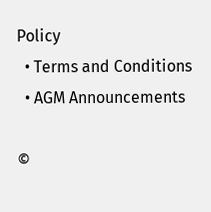Policy
  • Terms and Conditions
  • AGM Announcements

©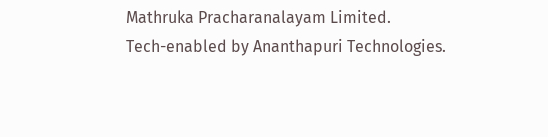Mathruka Pracharanalayam Limited.
Tech-enabled by Ananthapuri Technologies.